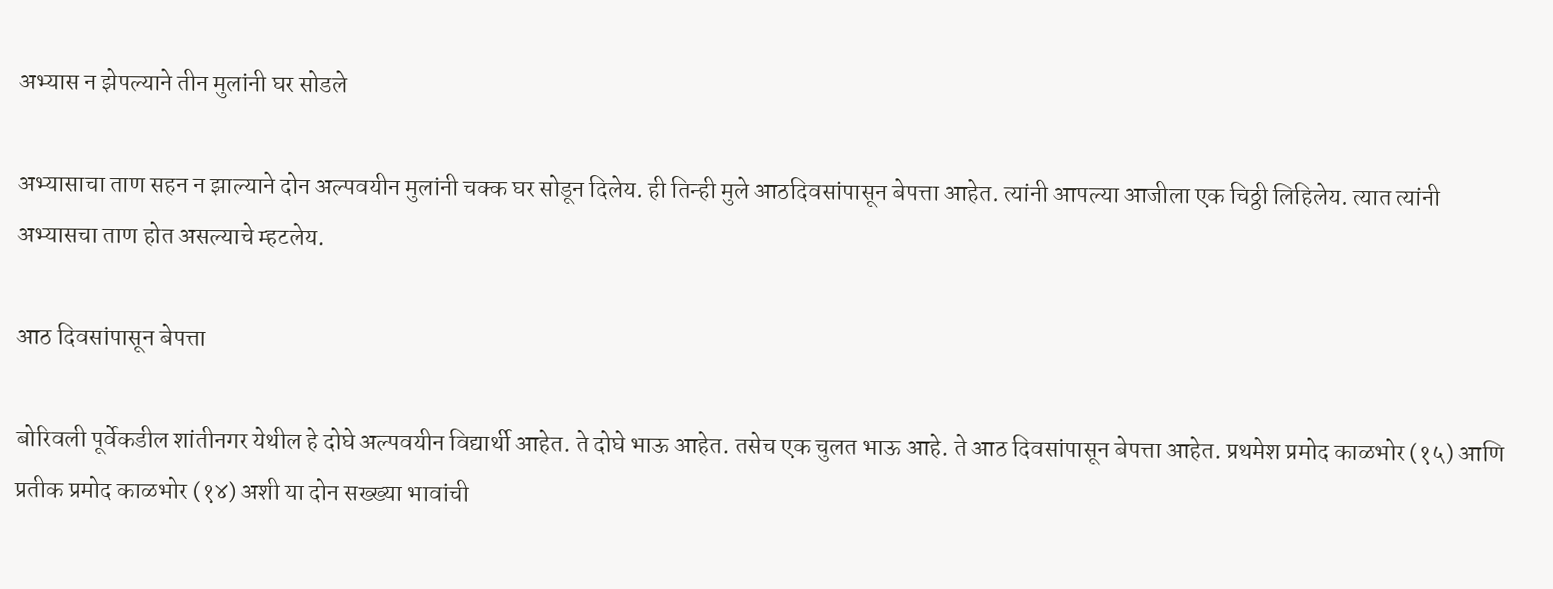अभ्यास न झेपल्याने तीन मुलांनी घर सोडले

अभ्यासाचा ताण सहन न झाल्याने दोन अल्पवयीन मुलांनी चक्क घर सोडून दिलेय. ही तिन्ही मुले आठदिवसांपासून बेपत्ता आहेत. त्यांनी आपल्या आजीला एक चिठ्ठी लिहिलेय. त्यात त्यांनी अभ्यासचा ताण होत असल्याचे म्हटलेय.

आठ दिवसांपासून बेपत्ता

बोरिवली पूर्वेकडील शांतीनगर येथील हे दोघे अल्पवयीन विद्यार्थी आहेत. ते दोघे भाऊ आहेत. तसेच एक चुलत भाऊ आहे. ते आठ दिवसांपासून बेपत्ता आहेत. प्रथमेश प्रमोद काळभोर (१५) आणि प्रतीक प्रमोद काळभोर (१४) अशी या दोन सख्ख्या भावांची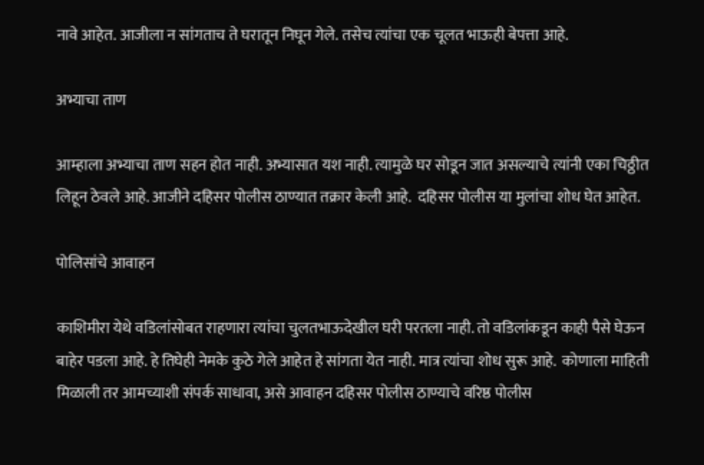नावे आहेत. आजीला न सांगताच ते घरातून निघून गेले. तसेच त्यांचा एक चूलत भाऊही बेपत्ता आहे.

अभ्याचा ताण

आम्हाला अभ्याचा ताण सहन होत नाही. अभ्यासात यश नाही. त्यामुळे घर सोडून जात असल्याचे त्यांनी एका चिठ्ठीत लिहून ठेवले आहे. आजीने दहिसर पोलीस ठाण्यात तक्रार केली आहे.  दहिसर पोलीस या मुलांचा शोध घेत आहेत.

पोलिसांचे आवाहन

काशिमीरा येथे वडिलांसोबत राहणारा त्यांचा चुलतभाऊदेखील घरी परतला नाही. तो वडिलांकडून काही पैसे घेऊन बाहेर पडला आहे. हे तिघेही नेमके कुठे गेले आहेत हे सांगता येत नाही. मात्र त्यांचा शोध सुरू आहे.  कोणाला माहिती मिळाली तर आमच्याशी संपर्क साधावा, असे आवाहन दहिसर पोलीस ठाण्याचे वरिष्ठ पोलीस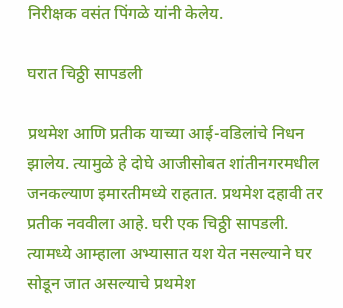निरीक्षक वसंत पिंगळे यांनी केलेय.

घरात चिठ्ठी सापडली

प्रथमेश आणि प्रतीक याच्या आई-वडिलांचे निधन झालेय. त्यामुळे हे दोघे आजीसोबत शांतीनगरमधील जनकल्याण इमारतीमध्ये राहतात. प्रथमेश दहावी तर प्रतीक नववीला आहे. घरी एक चिठ्ठी सापडली. त्यामध्ये आम्हाला अभ्यासात यश येत नसल्याने घर सोडून जात असल्याचे प्रथमेश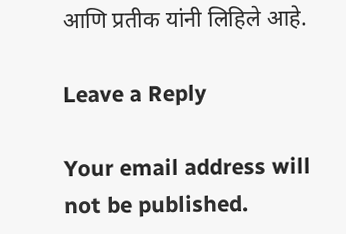आणि प्रतीक यांनी लिहिले आहे.

Leave a Reply

Your email address will not be published.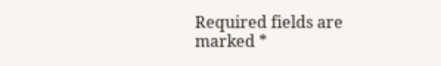Required fields are marked *